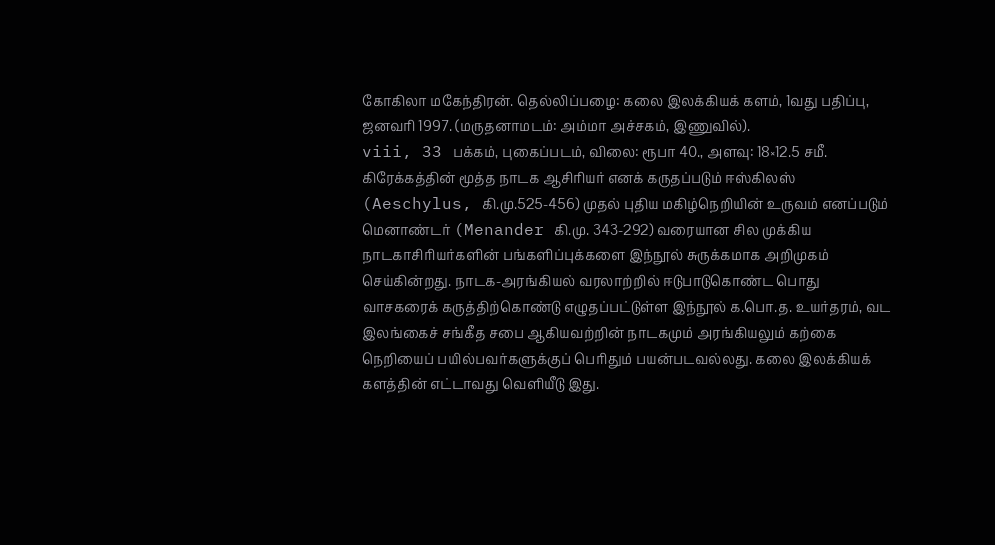கோகிலா மகேந்திரன். தெல்லிப்பழை: கலை இலக்கியக் களம், 1வது பதிப்பு, ஜனவரி 1997. (மருதனாமடம்: அம்மா அச்சகம், இணுவில்).
viii, 33 பக்கம், புகைப்படம், விலை: ரூபா 40., அளவு: 18×12.5 சமீ.
கிரேக்கத்தின் மூத்த நாடக ஆசிரியர் எனக் கருதப்படும் ஈஸ்கிலஸ் (Aeschylus, கி.மு.525-456) முதல் புதிய மகிழ்நெறியின் உருவம் எனப்படும் மெனாண்டர் (Menander கி.மு. 343-292) வரையான சில முக்கிய நாடகாசிரியர்களின் பங்களிப்புக்களை இந்நூல் சுருக்கமாக அறிமுகம் செய்கின்றது. நாடக-அரங்கியல் வரலாற்றில் ஈடுபாடுகொண்ட பொது வாசகரைக் கருத்திற்கொண்டு எழுதப்பட்டுள்ள இந்நூல் க.பொ.த. உயர்தரம், வட இலங்கைச் சங்கீத சபை ஆகியவற்றின் நாடகமும் அரங்கியலும் கற்கை நெறியைப் பயில்பவர்களுக்குப் பெரிதும் பயன்படவல்லது. கலை இலக்கியக் களத்தின் எட்டாவது வெளியீடு இது.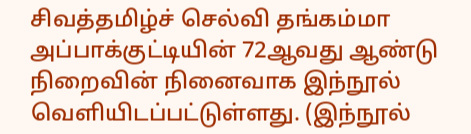சிவத்தமிழ்ச் செல்வி தங்கம்மா அப்பாக்குட்டியின் 72ஆவது ஆண்டு நிறைவின் நினைவாக இந்நூல் வெளியிடப்பட்டுள்ளது. (இந்நூல்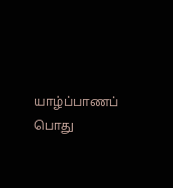யாழ்ப்பாணப் பொது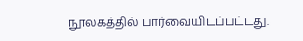நூலகத்தில் பார்வையிடப்பட்டது.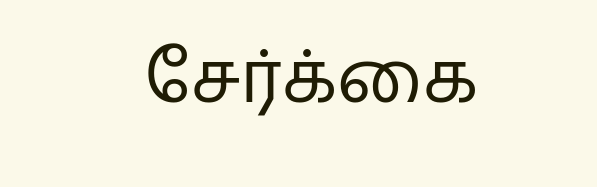சேர்க்கை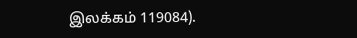இலக்கம் 119084).